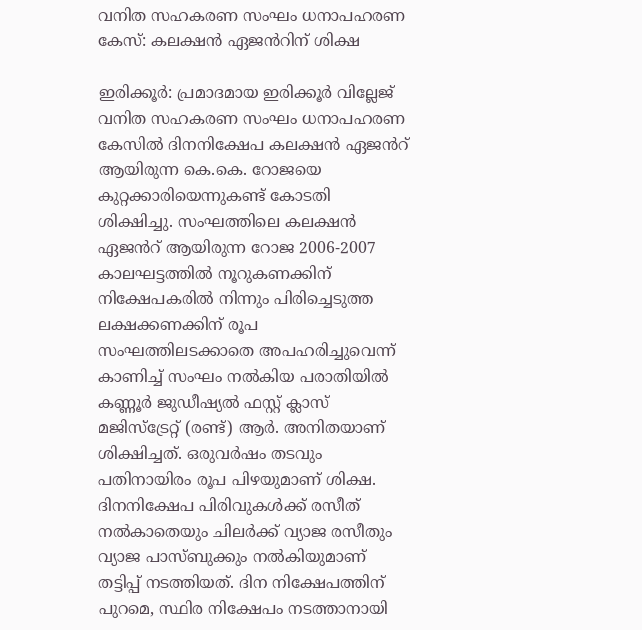വനിത സഹകരണ സംഘം ധനാപഹരണ കേസ്: കലക്ഷൻ ഏജൻറിന് ശിക്ഷ

ഇരിക്കൂർ: പ്രമാദമായ ഇരിക്കൂർ വില്ലേജ് വനിത സഹകരണ സംഘം ധനാപഹരണ കേസിൽ ദിനനിക്ഷേപ കലക്ഷൻ ഏജൻറ് ആയിരുന്ന കെ.കെ. റോജയെ കുറ്റക്കാരിയെന്നുകണ്ട് കോടതി ശിക്ഷിച്ചു. സംഘത്തിലെ കലക്ഷൻ ഏജൻറ് ആയിരുന്ന റോജ 2006-2007 കാലഘട്ടത്തിൽ നൂറുകണക്കിന് നിക്ഷേപകരിൽ നിന്നും പിരിച്ചെടുത്ത ലക്ഷക്കണക്കിന് രൂപ സംഘത്തിലടക്കാതെ അപഹരിച്ചുവെന്ന് കാണിച്ച് സംഘം നൽകിയ പരാതിയിൽ കണ്ണൂർ ജുഡീഷ്യൽ ഫസ്റ്റ് ക്ലാസ് മജിസ്ട്രേറ്റ് (രണ്ട്) ആർ. അനിതയാണ് ശിക്ഷിച്ചത്. ഒരുവർഷം തടവും പതിനായിരം രൂപ പിഴയുമാണ് ശിക്ഷ. ദിനനിക്ഷേപ പിരിവുകൾക്ക് രസീത് നൽകാതെയും ചിലർക്ക് വ്യാജ രസീതും വ്യാജ പാസ്ബുക്കും നൽകിയുമാണ് തട്ടിപ്പ് നടത്തിയത്. ദിന നിക്ഷേപത്തിന് പുറമെ, സ്ഥിര നിക്ഷേപം നടത്താനായി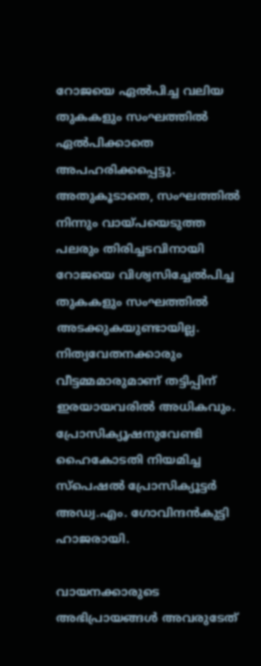റോജയെ ഏൽപിച്ച വലിയ തുകകളും സംഘത്തിൽ ഏൽപിക്കാതെ അപഹരിക്കപ്പെട്ടു. അതുകൂടാതെ, സംഘത്തിൽ നിന്നും വായ്പയെടുത്ത പലരും തിരിച്ചടവിനായി റോജയെ വിശ്വസിച്ചേൽപിച്ച തുകകളും സംഘത്തിൽ അടക്കുകയുണ്ടായില്ല. നിത്യവേതനക്കാരും വീട്ടമ്മമാരുമാണ് തട്ടിപ്പിന് ഇരയായവരിൽ അധികവും. പ്രോസിക്യൂഷനുവേണ്ടി ഹൈകോടതി നിയമിച്ച സ്പെഷൽ പ്രോസിക്യൂട്ടർ അഡ്വ.എം. ഗോവിന്ദൻകുട്ടി ഹാജരായി.

വായനക്കാരുടെ അഭിപ്രായങ്ങള്‍ അവരുടേത്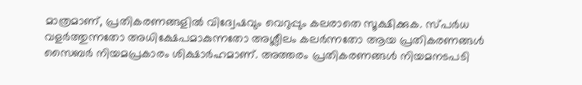മാത്രമാണ്, പ്രതികരണങ്ങളിൽ വിദ്വേഷവും വെറുപ്പും കലരാതെ സൂക്ഷിക്കുക. സ്പർധ വളർത്തുന്നതോ അധിക്ഷേപമാകുന്നതോ അശ്ലീലം കലർന്നതോ ആയ പ്രതികരണങ്ങൾ സൈബർ നിയമപ്രകാരം ശിക്ഷാർഹമാണ്. അത്തരം പ്രതികരണങ്ങൾ നിയമനടപടി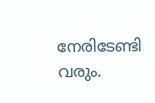നേരിടേണ്ടി വരും.